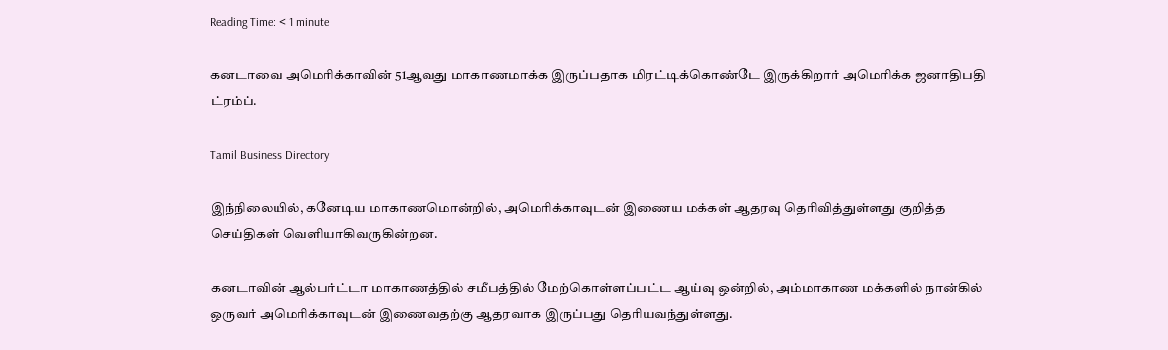Reading Time: < 1 minute

கனடாவை அமெரிக்காவின் 51ஆவது மாகாணமாக்க இருப்பதாக மிரட்டிக்கொண்டே இருக்கிறார் அமெரிக்க ஜனாதிபதி ட்ரம்ப்.

Tamil Business Directory

இந்நிலையில், கனேடிய மாகாணமொன்றில், அமெரிக்காவுடன் இணைய மக்கள் ஆதரவு தெரிவித்துள்ளது குறித்த செய்திகள் வெளியாகிவருகின்றன.

கனடாவின் ஆல்பர்ட்டா மாகாணத்தில் சமீபத்தில் மேற்கொள்ளப்பட்ட ஆய்வு ஒன்றில், அம்மாகாண மக்களில் நான்கில் ஒருவர் அமெரிக்காவுடன் இணைவதற்கு ஆதரவாக இருப்பது தெரியவந்துள்ளது.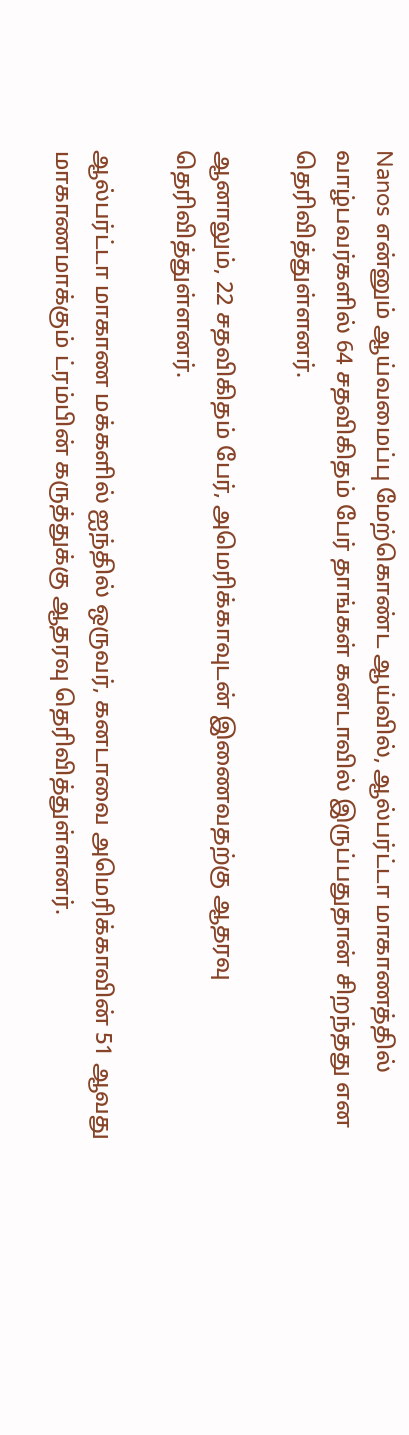Nanos என்னும் ஆய்வமைப்பு மேற்கொண்ட ஆய்வில், ஆல்பர்ட்டா மாகாணத்தில் வாழ்பவர்களில் 64 சதவிகிதம் பேர் தாங்கள் கனடாவில் இருப்பதுதான் சிறந்தது என தெரிவித்துள்ளனர்.

ஆனாலும், 22 சதவிகிதம் பேர், அமெரிக்காவுடன் இணைவதற்கு ஆதரவு தெரிவித்துள்ளனர்.

ஆல்பர்ட்டா மாகாண மக்களில் ஐந்தில் ஒருவர், கனடாவை அமெரிக்காவின் 51 ஆவது மாகாணமாக்கும் ட்ரம்பின் கருத்துக்கு ஆதரவு தெரிவித்துள்ளனர்.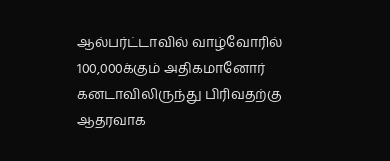ஆல்பர்ட்டாவில் வாழ்வோரில் 100,000க்கும் அதிகமானோர் கனடாவிலிருந்து பிரிவதற்கு ஆதரவாக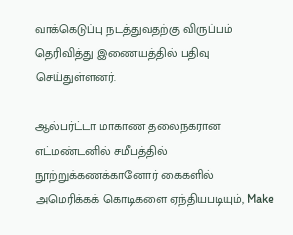வாக்கெடுப்பு நடத்துவதற்கு விருப்பம் தெரிவித்து இணையத்தில் பதிவு செய்துள்ளனர்.

ஆல்பர்ட்டா மாகாண தலைநகரான எட்மண்டனில் சமீபத்தில் நூற்றுக்கணக்கானோர் கைகளில் அமெரிக்கக் கொடிகளை ஏந்தியபடியும், Make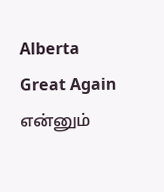Alberta Great Again என்னும்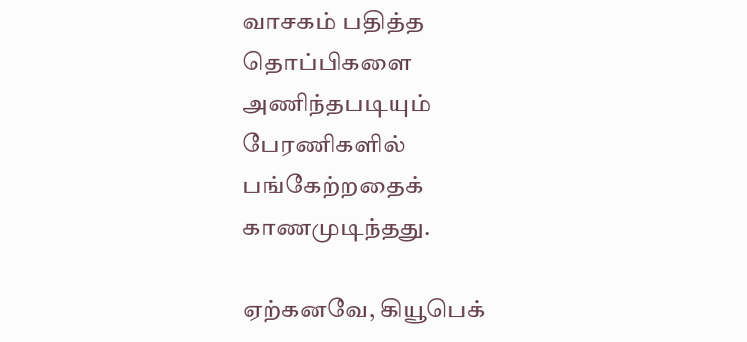வாசகம் பதித்த தொப்பிகளை அணிந்தபடியும் பேரணிகளில் பங்கேற்றதைக் காணமுடிந்தது.

ஏற்கனவே, கியூபெக்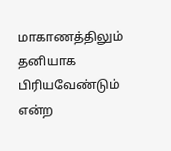மாகாணத்திலும் தனியாக பிரியவேண்டும் என்ற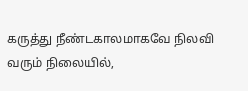கருத்து நீண்டகாலமாகவே நிலவி வரும் நிலையில்,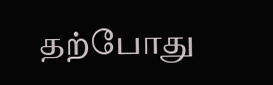தற்போது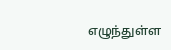எழுந்துள்ள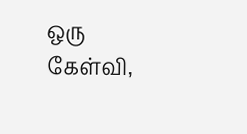ஒரு கேள்வி,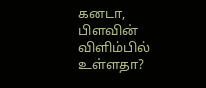கனடா, பிளவின் விளிம்பில் உள்ளதா?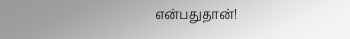என்பதுதான்!